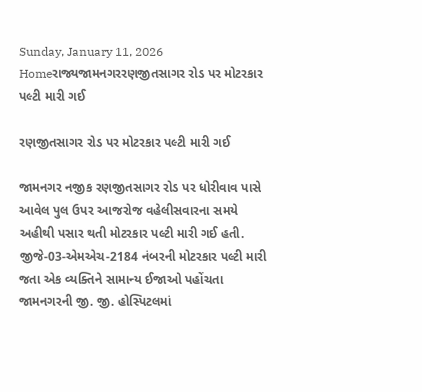Sunday, January 11, 2026
Homeરાજ્યજામનગરરણજીતસાગર રોડ પર મોટરકાર પલ્ટી મારી ગઈ

રણજીતસાગર રોડ પર મોટરકાર પલ્ટી મારી ગઈ

જામનગર નજીક રણજીતસાગર રોડ પર ધોરીવાવ પાસે આવેલ પુલ ઉપર આજરોજ વહેલીસવારના સમયે અહીથી પસાર થતી મોટરકાર પલ્ટી મારી ગઈ હતી. જીજે-03-એમએચ-2184 નંબરની મોટરકાર પલ્ટી મારી જતા એક વ્યક્તિને સામાન્ય ઈજાઓ પહોંચતા જામનગરની જી. જી. હોસ્પિટલમાં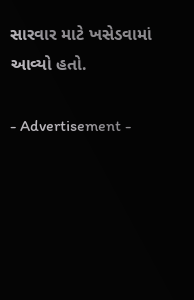સારવાર માટે ખસેડવામાં આવ્યો હતો.

- Advertisement -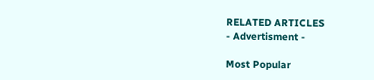RELATED ARTICLES
- Advertisment -

Most Popular